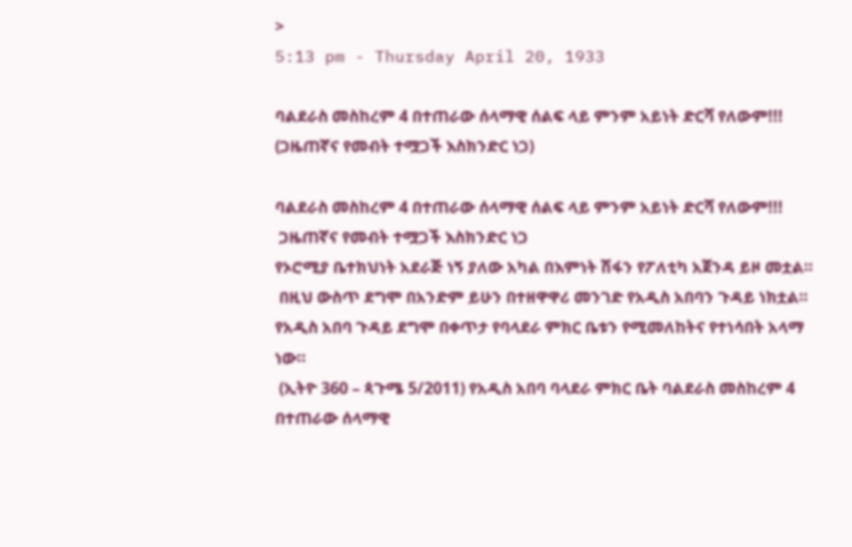>
5:13 pm - Thursday April 20, 1933

ባልደራስ መስከረም 4 በተጠራው ሰላማዊ ሰልፍ ላይ ምንም አይነት ድርሻ የለውም!!! (ጋዜጠኛና የመብት ተሟጋች እስክንድር ነጋ)

ባልደራስ መስከረም 4 በተጠራው ሰላማዊ ሰልፍ ላይ ምንም አይነት ድርሻ የለውም!!!
 ጋዜጠኛና የመብት ተሟጋች እስክንድር ነጋ
የኦሮሚያ ቤተክህነት አደራጅ ነኝ ያለው አካል በእምነት ሽፋን የፖለቲካ አጀንዳ ይዞ መቷል።
 በዚህ ውስጥ ደግሞ በአንድም ይሁን በተዘዋዋሪ መንገድ የአዲስ አበባን ጉዳይ ነክቷል። የአዲስ አበባ ጉዳይ ደግሞ በቀጥታ የባላደራ ምክር ቤቱን የሚመለከትና የተነሳበት አላማ ነው።
 (ኢትዮ 360 – ጳጉሜ 5/2011) የአዲስ አበባ ባላደራ ምክር ቤት ባልደራስ መስከረም 4 በተጠራው ሰላማዊ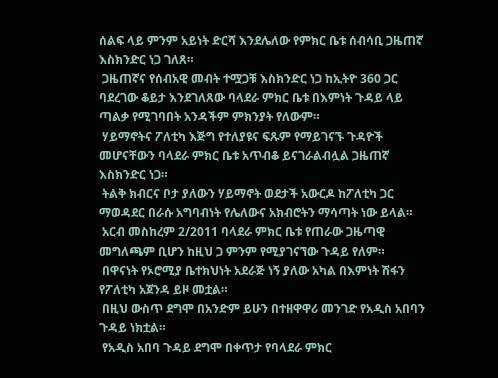ሰልፍ ላይ ምንም አይነት ድርሻ እንደሌለው የምክር ቤቱ ሰብሳቢ ጋዜጠኛ እስክንድር ነጋ ገለጸ።
 ጋዜጠኛና የሰብአዊ መብት ተሟጋቹ እስክንድር ነጋ ከኢትዮ 360 ጋር ባደረገው ቆይታ እንደገለጸው ባላደራ ምክር ቤቱ በእምነት ጉዳይ ላይ ጣልቃ የሚገባበት አንዳችም ምክንያት የለውም።
 ሃይማኖትና ፖለቲካ እጅግ የተለያዩና ፍጹም የማይገናኙ ጉዳዮች መሆናቸውን ባላደራ ምክር ቤቱ አጥብቆ ይናገራልብሏል ጋዜጠኛ እስክንድር ነጋ።
 ትልቅ ክብርና ቦታ ያለውን ሃይማኖት ወደታች አውርዶ ከፖለቲካ ጋር ማወዳደር በራሱ አግባብነት የሌለውና አክብሮትን ማሳጣት ነው ይላል።
 አርብ መስከረም 2/2011 ባላደራ ምክር ቤቱ የጠራው ጋዜጣዊ መግለጫም ቢሆን ከዚህ ጋ ምንም የሚያገናኘው ጉዳይ የለም።
 በዋናነት የኦሮሚያ ቤተክህነት አደራጅ ነኝ ያለው አካል በእምነት ሽፋን የፖለቲካ አጀንዳ ይዞ መቷል።
 በዚህ ውስጥ ደግሞ በአንድም ይሁን በተዘዋዋሪ መንገድ የአዲስ አበባን ጉዳይ ነክቷል።
 የአዲስ አበባ ጉዳይ ደግሞ በቀጥታ የባላደራ ምክር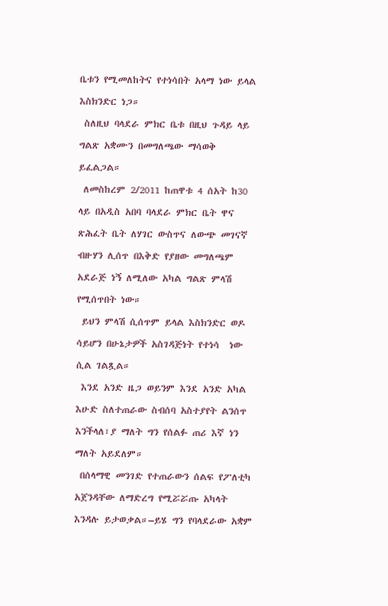ቤቱን የሚመለከትና የተነሳበት አላማ ነው ይላል እስክንድር ነጋ።
 ስለዚህ ባላደራ ምክር ቤቱ በዚህ ጉዳይ ላይ ግልጽ አቋሙን በመግለጫው ማሳወቅ ይፈልጋል።
 ለመስከረም 2/2011 ከጠዋቱ 4 ሰአት ከ30 ላይ በአዲስ አበባ ባላደራ ምክር ቤት ዋና ጽሕፈት ቤት ለሃገር ውስጥና ለውጭ መገናኛ ብዙሃን ሊሰጥ በእቅድ የያዘው መግለጫም አደራጅ ነኝ ለሚለው አካል ግልጽ ምላሽ የሚሰጥበት ነው።
 ይህን ምላሽ ሲሰጥም ይላል እስክንድር ወዶ ሳይሆን በሁኔታዎች አስገዳጅነት የተነሳ  ነው ሲል ገልጿል።
 እንደ አንድ ዜጋ ወይንም እንደ አንድ አካል እሁድ ስለተጠራው ስብሰባ አስተያየት ልንሰጥ እንችላለ፣ያ ማለት ግን የሰልፉ ጠሪ እኛ ነን ማለት አይደለም።
 በሰላማዊ መንገድ የተጠራውን ሰልፍ የፖለቲካ አጀንዳቸው ለማድረግ የሚሯሯጡ አካላት እንዳሉ ይታወቃል።–ይሄ ግን የባላደራው አቋም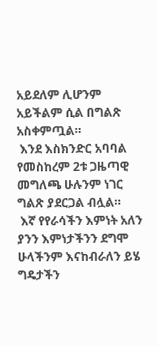አይደለም ሊሆንም አይችልም ሲል በግልጽ አስቀምጧል።
 እንደ እስክንድር አባባል የመስከረም 2ቱ ጋዜጣዊ መግለጫ ሁሉንም ነገር ግልጽ ያደርጋል ብሏል።
 እኛ የየራሳችን እምነት አለን ያንን እምነታችንን ደግሞ ሁላችንም እናከብራለን ይሄ ግዴታችን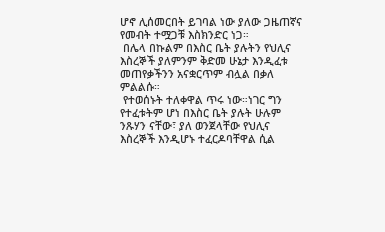ሆኖ ሊሰመርበት ይገባል ነው ያለው ጋዜጠኛና የመብት ተሟጋቹ እስክንድር ነጋ።
 በሌላ በኩልም በእስር ቤት ያሉትን የህሊና እስረኞች ያለምንም ቅድመ ሁኔታ እንዲፈቱ መጠየቃችንን አናቋርጥም ብሏል በቃለ ምልልሱ።
 የተወሰኑት ተለቀዋል ጥሩ ነው።ነገር ግን የተፈቱትም ሆነ በእስር ቤት ያሉት ሁሉም ንጹሃን ናቸው፣ ያለ ወንጀላቸው የህሊና እስረኞች እንዲሆኑ ተፈርዶባቸዋል ሲል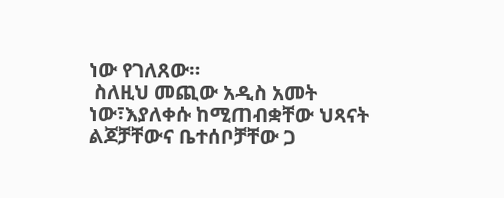ነው የገለጸው።
 ስለዚህ መጪው አዲስ አመት ነው፣እያለቀሱ ከሚጠብቋቸው ህጻናት ልጆቻቸውና ቤተሰቦቻቸው ጋ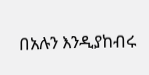በአሉን እንዲያከብሩ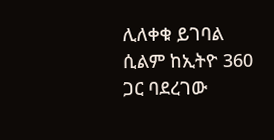ሊለቀቁ ይገባል ሲልም ከኢትዮ 360 ጋር ባደረገው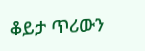ቆይታ ጥሪውን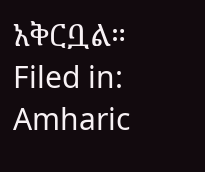አቅርቧል።
Filed in: Amharic